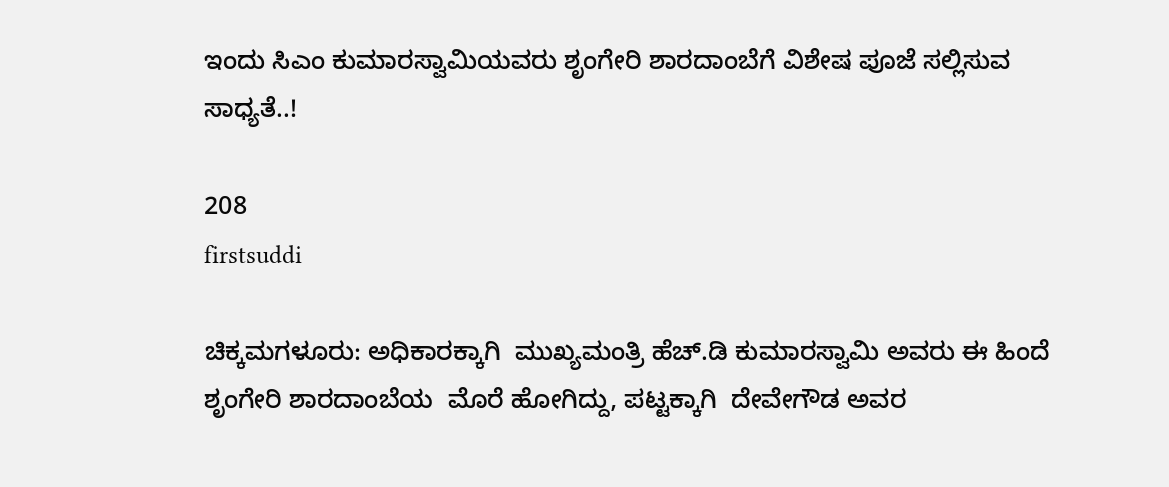ಇಂದು ಸಿಎಂ ಕುಮಾರಸ್ವಾಮಿಯವರು ಶೃಂಗೇರಿ ಶಾರದಾಂಬೆಗೆ ವಿಶೇಷ ಪೂಜೆ ಸಲ್ಲಿಸುವ ಸಾಧ್ಯತೆ..!

208
firstsuddi

ಚಿಕ್ಕಮಗಳೂರು: ಅಧಿಕಾರಕ್ಕಾಗಿ  ಮುಖ್ಯಮಂತ್ರಿ ಹೆಚ್.ಡಿ ಕುಮಾರಸ್ವಾಮಿ ಅವರು ಈ ಹಿಂದೆ ಶೃಂಗೇರಿ ಶಾರದಾಂಬೆಯ  ಮೊರೆ ಹೋಗಿದ್ದು, ಪಟ್ಟಕ್ಕಾಗಿ  ದೇವೇಗೌಡ ಅವರ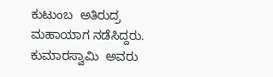ಕುಟುಂಬ  ಅತಿರುದ್ರ ಮಹಾಯಾಗ ನಡೆಸಿದ್ದರು.  ಕುಮಾರಸ್ವಾಮಿ  ಅವರು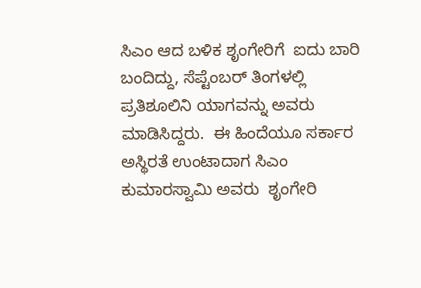ಸಿಎಂ ಆದ ಬಳಿಕ ಶೃಂಗೇರಿಗೆ  ಐದು ಬಾರಿ  ಬಂದಿದ್ದು, ಸೆಪ್ಟೆಂಬರ್ ತಿಂಗಳಲ್ಲಿ ಪ್ರತಿಶೂಲಿನಿ ಯಾಗವನ್ನು ಅವರು ಮಾಡಿಸಿದ್ದರು.  ಈ ಹಿಂದೆಯೂ ಸರ್ಕಾರ ಅಸ್ಥಿರತೆ ಉಂಟಾದಾಗ ಸಿಎಂ ಕುಮಾರಸ್ವಾಮಿ ಅವರು  ಶೃಂಗೇರಿ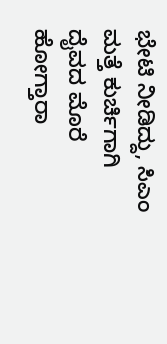ಭೇಟಿ ನೀಡಿದ್ದು, ಸಿಎಂ ಮತ್ತೆ ಕುರ್ಚಿಗಾಗಿ ದೈವದ ಮೊರೆ  ಹೋಗ್ತಾರಾ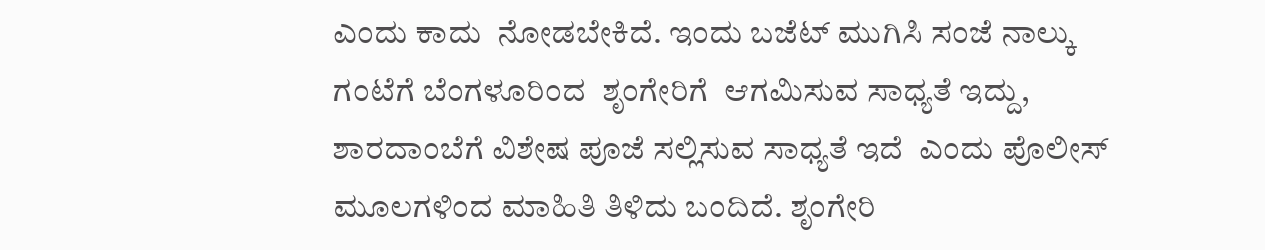ಎಂದು ಕಾದು  ನೋಡಬೇಕಿದೆ. ಇಂದು ಬಜೆಟ್ ಮುಗಿಸಿ ಸಂಜೆ ನಾಲ್ಕು ಗಂಟೆಗೆ‌ ಬೆಂಗಳೂರಿಂದ  ಶೃಂಗೇರಿಗೆ  ಆಗಮಿಸುವ ಸಾಧ್ಯತೆ ಇದ್ದು, ಶಾರದಾಂಬೆಗೆ ವಿಶೇಷ ಪೂಜೆ ಸಲ್ಲಿಸುವ ಸಾಧ್ಯತೆ ಇದೆ  ಎಂದು ಪೊಲೀಸ್ ಮೂಲಗಳಿಂದ ಮಾಹಿತಿ ತಿಳಿದು ಬಂದಿದೆ. ಶೃಂಗೇರಿ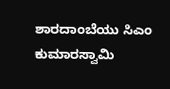ಶಾರದಾಂಬೆಯು ಸಿಎಂ ಕುಮಾರಸ್ವಾಮಿ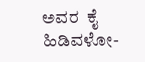ಅವರ  ಕೈ ಹಿಡಿವಳೋ-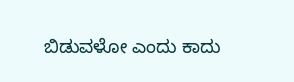ಬಿಡುವಳೋ ಎಂದು ಕಾದು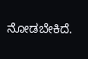ನೋಡಬೇಕಿದೆ.